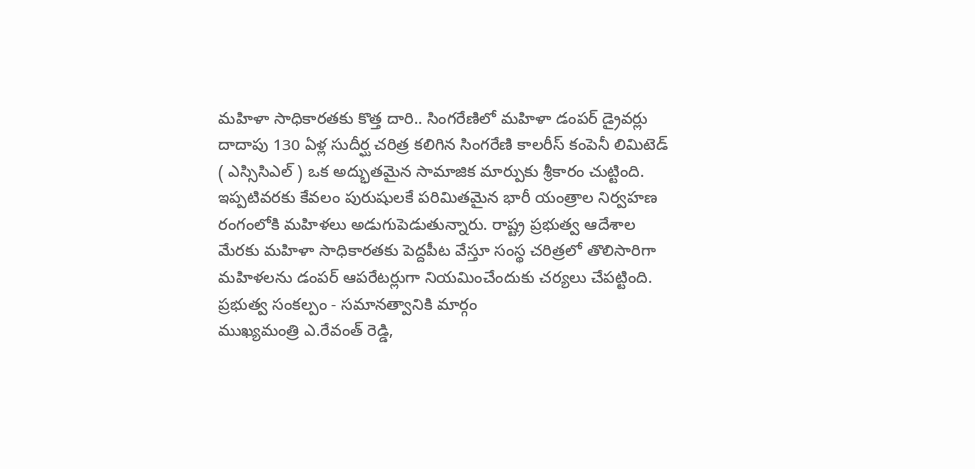మహిళా సాధికారతకు కొత్త దారి.. సింగరేణిలో మహిళా డంపర్ డ్రైవర్లు
దాదాపు 130 ఏళ్ల సుదీర్ఘ చరిత్ర కలిగిన సింగరేణి కాలరీస్ కంపెనీ లిమిటెడ్ ( ఎస్సిసిఎల్ ) ఒక అద్భుతమైన సామాజిక మార్పుకు శ్రీకారం చుట్టింది. ఇప్పటివరకు కేవలం పురుషులకే పరిమితమైన భారీ యంత్రాల నిర్వహణ రంగంలోకి మహిళలు అడుగుపెడుతున్నారు. రాష్ట్ర ప్రభుత్వ ఆదేశాల మేరకు మహిళా సాధికారతకు పెద్దపీట వేస్తూ సంస్థ చరిత్రలో తొలిసారిగా మహిళలను డంపర్ ఆపరేటర్లుగా నియమించేందుకు చర్యలు చేపట్టింది.
ప్రభుత్వ సంకల్పం - సమానత్వానికి మార్గం
ముఖ్యమంత్రి ఎ.రేవంత్ రెడ్డి,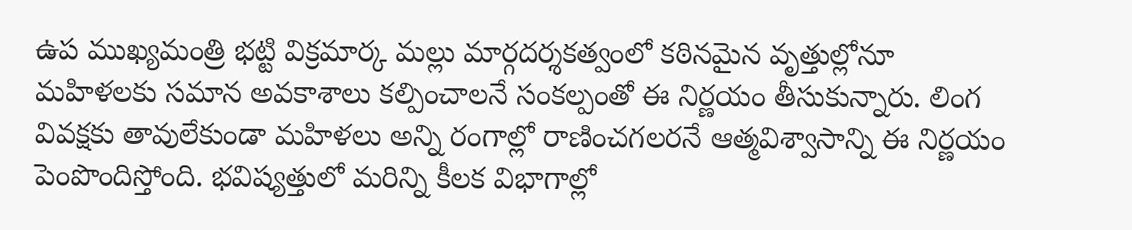ఉప ముఖ్యమంత్రి భట్టి విక్రమార్క మల్లు మార్గదర్శకత్వంలో కఠినమైన వృత్తుల్లోనూ మహిళలకు సమాన అవకాశాలు కల్పించాలనే సంకల్పంతో ఈ నిర్ణయం తీసుకున్నారు. లింగ వివక్షకు తావులేకుండా మహిళలు అన్ని రంగాల్లో రాణించగలరనే ఆత్మవిశ్వాసాన్ని ఈ నిర్ణయం పెంపొందిస్తోంది. భవిష్యత్తులో మరిన్ని కీలక విభాగాల్లో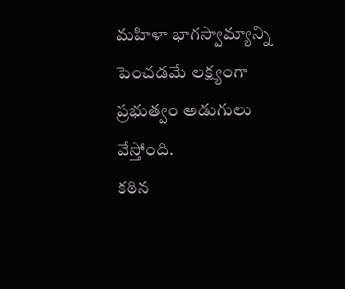మహిళా భాగస్వామ్యాన్ని పెంచడమే లక్ష్యంగా ప్రభుత్వం అడుగులు వేస్తోంది.
కఠిన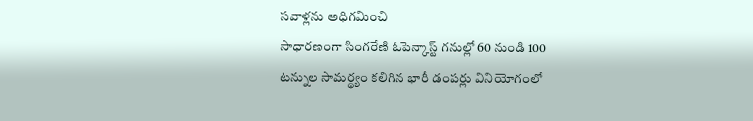సవాళ్లను అధిగమించి
సాధారణంగా సింగరేణి ఓపెన్కాస్ట్ గనుల్లో 60 నుండి 100 టన్నుల సామర్థ్యం కలిగిన భారీ డంపర్లు వినియోగంలో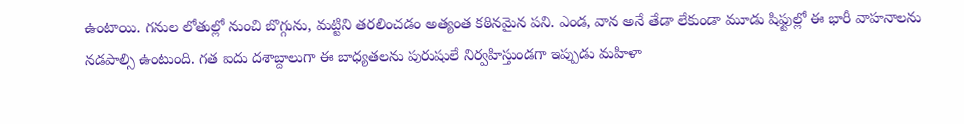ఉంటాయి. గనుల లోతుల్లో నుంచి బొగ్గును, మట్టిని తరలించడం అత్యంత కఠినమైన పని. ఎండ, వాన అనే తేడా లేకుండా మూడు షిఫ్టుల్లో ఈ భారీ వాహనాలను నడపాల్సి ఉంటుంది. గత ఐదు దశాబ్దాలుగా ఈ బాధ్యతలను పురుషులే నిర్వహిస్తుండగా ఇప్పుడు మహిళా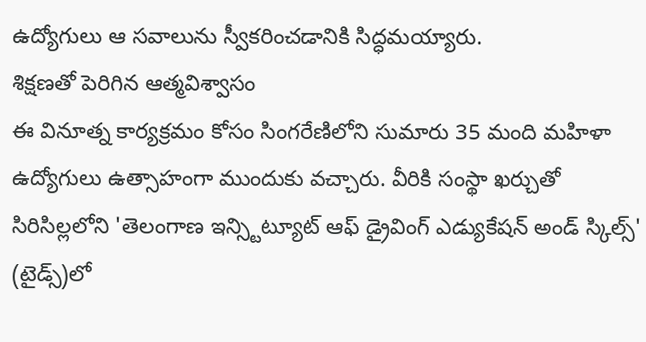ఉద్యోగులు ఆ సవాలును స్వీకరించడానికి సిద్ధమయ్యారు.
శిక్షణతో పెరిగిన ఆత్మవిశ్వాసం
ఈ వినూత్న కార్యక్రమం కోసం సింగరేణిలోని సుమారు 35 మంది మహిళా ఉద్యోగులు ఉత్సాహంగా ముందుకు వచ్చారు. వీరికి సంస్థా ఖర్చుతో సిరిసిల్లలోని 'తెలంగాణ ఇన్స్టిట్యూట్ ఆఫ్ డ్రైవింగ్ ఎడ్యుకేషన్ అండ్ స్కిల్స్' (టైడ్స్)లో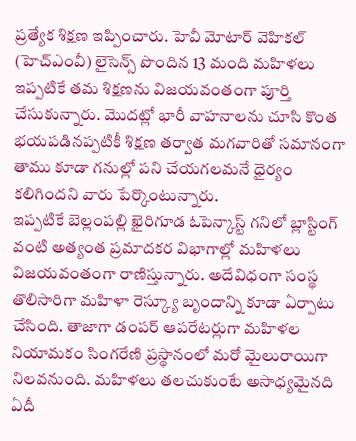ప్రత్యేక శిక్షణ ఇప్పించారు. హెవీ మోటార్ వెహికల్ (హెచ్ఎంవీ) లైసెన్స్ పొందిన 13 మంది మహిళలు ఇప్పటికే తమ శిక్షణను విజయవంతంగా పూర్తి చేసుకున్నారు. మొదట్లో భారీ వాహనాలను చూసి కొంత భయపడినప్పటికీ శిక్షణ తర్వాత మగవారితో సమానంగా తాము కూడా గనుల్లో పని చేయగలమనే ధైర్యం కలిగిందని వారు పేర్కొంటున్నారు.
ఇప్పటికే బెల్లంపల్లి ఖైరిగూడ ఓపెన్కాస్ట్ గనిలో బ్లాస్టింగ్ వంటి అత్యంత ప్రమాదకర విభాగాల్లో మహిళలు విజయవంతంగా రాణిస్తున్నారు. అదేవిధంగా సంస్థ తొలిసారిగా మహిళా రెస్క్యూ బృందాన్ని కూడా ఏర్పాటు చేసింది. తాజాగా డంపర్ ఆపరేటర్లుగా మహిళల నియామకం సింగరేణి ప్రస్థానంలో మరో మైలురాయిగా నిలవనుంది. మహిళలు తలచుకుంటే అసాధ్యమైనది ఏదీ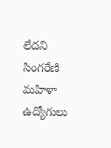లేదని సింగరేణి మహిళా ఉద్యోగులు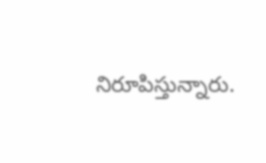నిరూపిస్తున్నారు.